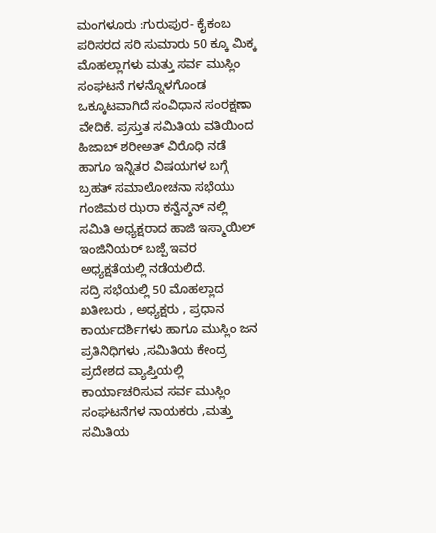ಮಂಗಳೂರು :ಗುರುಪುರ- ಕೈಕಂಬ ಪರಿಸರದ ಸರಿ ಸುಮಾರು 50 ಕ್ಕೂ ಮಿಕ್ಕ ಮೊಹಲ್ಲಾಗಳು ಮತ್ತು ಸರ್ವ ಮುಸ್ಲಿಂ ಸಂಘಟನೆ ಗಳನ್ನೊಳಗೊಂಡ ಒಕ್ಕೂಟವಾಗಿದೆ ಸಂವಿಧಾನ ಸಂರಕ್ಷಣಾ ವೇದಿಕೆ. ಪ್ರಸ್ತುತ ಸಮಿತಿಯ ವತಿಯಿಂದ ಹಿಜಾಬ್ ಶರೀಅತ್ ವಿರೊಧಿ ನಡೆ ಹಾಗೂ ಇನ್ನಿತರ ವಿಷಯಗಳ ಬಗ್ಗೆ ಬ್ರಹತ್ ಸಮಾಲೋಚನಾ ಸಭೆಯು ಗಂಜಿಮಠ ಝರಾ ಕನ್ವೆನ್ಶನ್ ನಲ್ಲಿ ಸಮಿತಿ ಅಧ್ಯಕ್ಷರಾದ ಹಾಜಿ ಇಸ್ಮಾಯಿಲ್ ಇಂಜಿನಿಯರ್ ಬಜ್ಪೆ ಇವರ ಅಧ್ಯಕ್ಷತೆಯಲ್ಲಿ ನಡೆಯಲಿದೆ.
ಸದ್ರಿ ಸಭೆಯಲ್ಲಿ 50 ಮೊಹಲ್ಲಾದ ಖತೀಬರು , ಅಧ್ಯಕ್ಷರು , ಪ್ರಧಾನ ಕಾರ್ಯದರ್ಶಿಗಳು ಹಾಗೂ ಮುಸ್ಲಿಂ ಜನ ಪ್ರತಿನಿಧಿಗಳು ,ಸಮಿತಿಯ ಕೇಂದ್ರ ಪ್ರದೇಶದ ವ್ಯಾಪ್ತಿಯಲ್ಲಿ ಕಾರ್ಯಾಚರಿಸುವ ಸರ್ವ ಮುಸ್ಲಿಂ ಸಂಘಟನೆಗಳ ನಾಯಕರು ,ಮತ್ತು ಸಮಿತಿಯ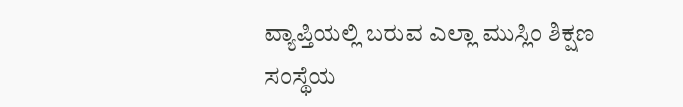ವ್ಯಾಪ್ತಿಯಲ್ಲಿ ಬರುವ ಎಲ್ಲಾ ಮುಸ್ಲಿಂ ಶಿಕ್ಷಣ ಸಂಸ್ಥೆಯ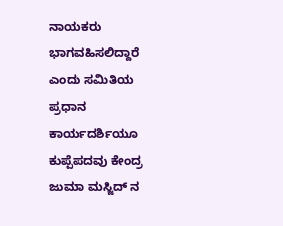ನಾಯಕರು ಭಾಗವಹಿಸಲಿದ್ದಾರೆ ಎಂದು ಸಮಿತಿಯ ಪ್ರಧಾನ ಕಾರ್ಯದರ್ಶಿಯೂ ಕುಪ್ಪೆಪದವು ಕೇಂದ್ರ ಜುಮಾ ಮಸ್ಜಿದ್ ನ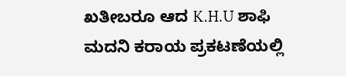ಖತೀಬರೂ ಆದ K.H.U ಶಾಫಿ ಮದನಿ ಕರಾಯ ಪ್ರಕಟಣೆಯಲ್ಲಿ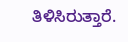ತಿಳಿಸಿರುತ್ತಾರೆ.